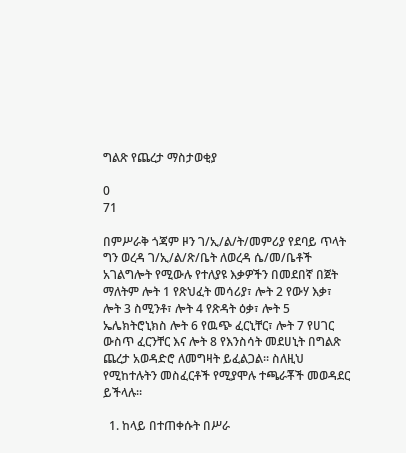ግልጽ የጨረታ ማስታወቂያ

0
71

በምሥራቅ ጎጃም ዞን ገ/ኢ/ል/ት/መምሪያ የደባይ ጥላት ግን ወረዳ ገ/ኢ/ል/ጽ/ቤት ለወረዳ ሴ/መ/ቤቶች አገልግሎት የሚውሉ የተለያዩ እቃዎችን በመደበኛ በጀት ማለትም ሎት 1 የጽህፈት መሳሪያ፣ ሎት 2 የውሃ እቃ፣ ሎት 3 ስሚንቶ፣ ሎት 4 የጽዳት ዕቃ፣ ሎት 5 ኤሌክትሮኒክስ ሎት 6 የዉጭ ፈርኒቸር፣ ሎት 7 የሀገር ውስጥ ፈርንቸር እና ሎት 8 የእንስሳት መደሀኒት በግልጽ ጨረታ አወዳድሮ ለመግዛት ይፈልጋል፡፡ ስለዚህ የሚከተሉትን መስፈርቶች የሚያሞሉ ተጫራቾች መወዳደር ይችላሉ፡፡

  1. ከላይ በተጠቀሱት በሥራ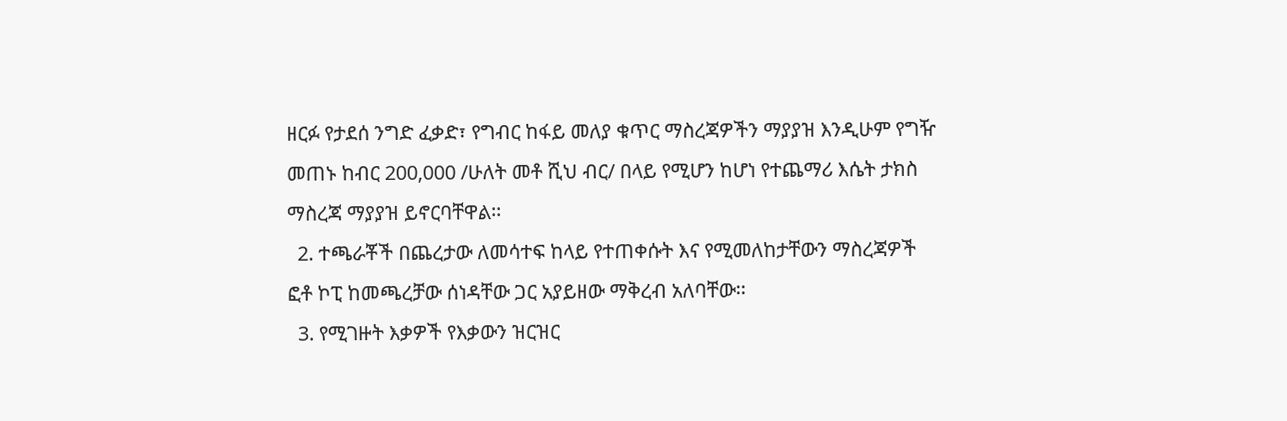ዘርፉ የታደሰ ንግድ ፈቃድ፣ የግብር ከፋይ መለያ ቁጥር ማስረጃዎችን ማያያዝ እንዲሁም የግዥ መጠኑ ከብር 200,000 /ሁለት መቶ ሺህ ብር/ በላይ የሚሆን ከሆነ የተጨማሪ እሴት ታክስ ማስረጃ ማያያዝ ይኖርባቸዋል፡፡
  2. ተጫራቾች በጨረታው ለመሳተፍ ከላይ የተጠቀሱት እና የሚመለከታቸውን ማስረጃዎች ፎቶ ኮፒ ከመጫረቻው ሰነዳቸው ጋር አያይዘው ማቅረብ አለባቸው፡፡
  3. የሚገዙት እቃዎች የእቃውን ዝርዝር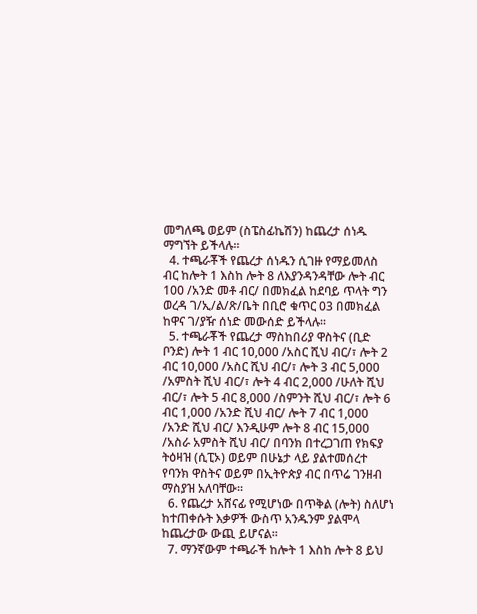መግለጫ ወይም (ስፔስፊኬሽን) ከጨረታ ሰነዱ ማግኘት ይችላሉ፡፡
  4. ተጫራቾች የጨረታ ሰነዱን ሲገዙ የማይመለስ ብር ከሎት 1 እስከ ሎት 8 ለእያንዳንዳቸው ሎት ብር 100 /አንድ መቶ ብር/ በመክፈል ከደባይ ጥላት ግን ወረዳ ገ/ኢ/ል/ጽ/ቤት በቢሮ ቁጥር 03 በመክፈል ከዋና ገ/ያዥ ሰነድ መውሰድ ይችላሉ፡፡
  5. ተጫራቾች የጨረታ ማስከበሪያ ዋስትና (ቢድ ቦንድ) ሎት 1 ብር 10,000 /አስር ሺህ ብር/፣ ሎት 2 ብር 10,000 /አስር ሺህ ብር/፣ ሎት 3 ብር 5,000 /አምስት ሺህ ብር/፣ ሎት 4 ብር 2,000 /ሁለት ሺህ ብር/፣ ሎት 5 ብር 8,000 /ስምንት ሺህ ብር/፣ ሎት 6 ብር 1,000 /አንድ ሺህ ብር/ ሎት 7 ብር 1,000 /አንድ ሺህ ብር/ እንዲሁም ሎት 8 ብር 15,000 /አስራ አምስት ሺህ ብር/ በባንክ በተረጋገጠ የክፍያ ትዕዛዝ (ሲፒኦ) ወይም በሁኔታ ላይ ያልተመሰረተ የባንክ ዋስትና ወይም በኢትዮጵያ ብር በጥሬ ገንዘብ ማስያዝ አለባቸው፡፡
  6. የጨረታ አሸናፊ የሚሆነው በጥቅል (ሎት) ስለሆነ ከተጠቀሱት እቃዎች ውስጥ አንዱንም ያልሞላ ከጨረታው ውጪ ይሆናል፡፡
  7. ማንኛውም ተጫራች ከሎት 1 እስከ ሎት 8 ይህ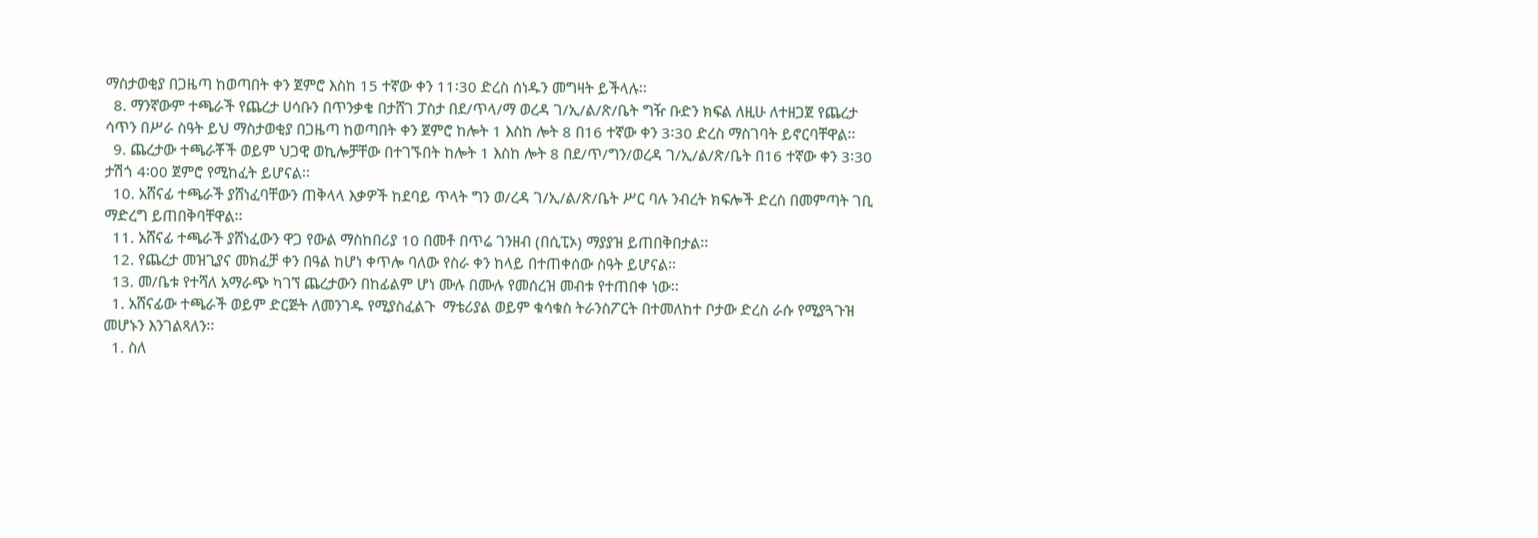ማስታወቂያ በጋዜጣ ከወጣበት ቀን ጀምሮ እስከ 15 ተኛው ቀን 11፡30 ድረስ ሰነዱን መግዛት ይችላሉ፡፡
  8. ማንኛውም ተጫራች የጨረታ ሀሳቡን በጥንቃቄ በታሸገ ፓስታ በደ/ጥላ/ማ ወረዳ ገ/ኢ/ል/ጽ/ቤት ግዥ ቡድን ክፍል ለዚሁ ለተዘጋጀ የጨረታ ሳጥን በሥራ ስዓት ይህ ማስታወቂያ በጋዜጣ ከወጣበት ቀን ጀምሮ ከሎት 1 እስከ ሎት 8 በ16 ተኛው ቀን 3፡30 ድረስ ማስገባት ይኖርባቸዋል፡፡
  9. ጨረታው ተጫራቾች ወይም ህጋዊ ወኪሎቻቸው በተገኙበት ከሎት 1 እስከ ሎት 8 በደ/ጥ/ግን/ወረዳ ገ/ኢ/ል/ጽ/ቤት በ16 ተኛው ቀን 3፡30 ታሽጎ 4፡00 ጀምሮ የሚከፈት ይሆናል፡፡
  10. አሸናፊ ተጫራች ያሸነፈባቸውን ጠቅላላ እቃዎች ከደባይ ጥላት ግን ወ/ረዳ ገ/ኢ/ል/ጽ/ቤት ሥር ባሉ ንብረት ክፍሎች ድረስ በመምጣት ገቢ ማድረግ ይጠበቅባቸዋል፡፡
  11. አሸናፊ ተጫራች ያሸነፈውን ዋጋ የውል ማስከበሪያ 10 በመቶ በጥሬ ገንዘብ (በሲፒኦ) ማያያዝ ይጠበቅበታል፡፡
  12. የጨረታ መዝጊያና መክፈቻ ቀን በዓል ከሆነ ቀጥሎ ባለው የስራ ቀን ከላይ በተጠቀሰው ስዓት ይሆናል፡፡
  13. መ/ቤቱ የተሻለ አማራጭ ካገኘ ጨረታውን በከፊልም ሆነ ሙሉ በሙሉ የመሰረዝ መብቱ የተጠበቀ ነው፡፡
  1. አሸናፊው ተጫራች ወይም ድርጅት ለመንገዱ የሚያስፈልጉ  ማቴሪያል ወይም ቁሳቁስ ትራንስፖርት በተመለከተ ቦታው ድረስ ራሱ የሚያጓጉዝ መሆኑን እንገልጻለን፡፡
  1. ስለ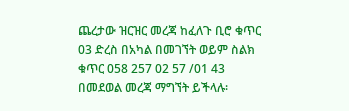ጨረታው ዝርዝር መረጃ ከፈለጉ ቢሮ ቁጥር 03 ድረስ በአካል በመገኘት ወይም ስልክ ቁጥር 058 257 02 57 /01 43 በመደወል መረጃ ማግኘት ይችላሉ፡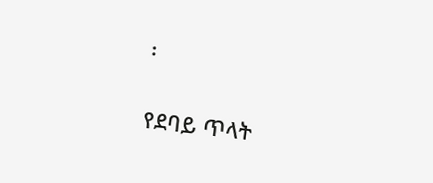፡

የደባይ ጥላት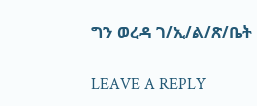ግን ወረዳ ገ/ኢ/ል/ጽ/ቤት

LEAVE A REPLY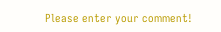Please enter your comment!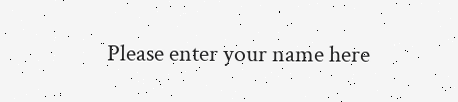Please enter your name here